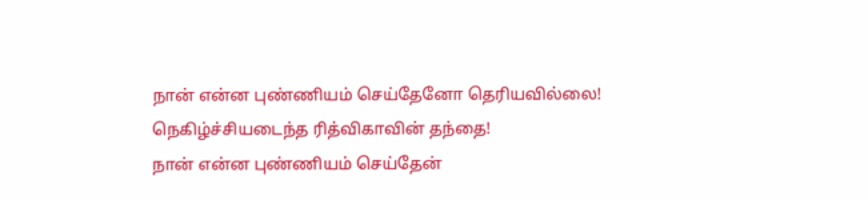நான் என்ன புண்ணியம் செய்தேனோ தெரியவில்லை! நெகிழ்ச்சியடைந்த ரித்விகாவின் தந்தை!
நான் என்ன புண்ணியம் செய்தேன்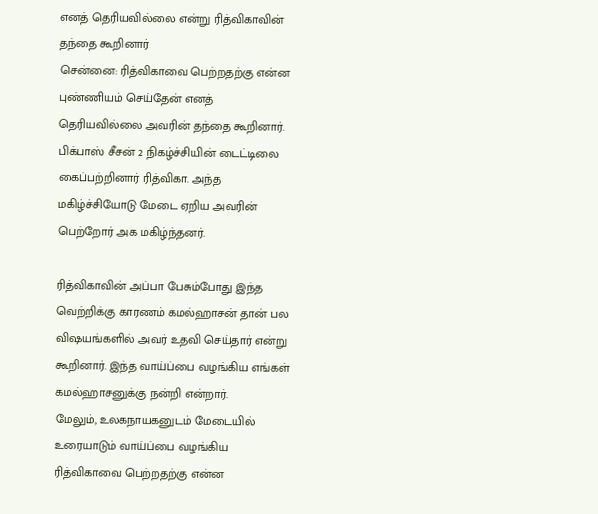எனத் தெரியவில்லை என்று ரித்விகாவின் தந்தை கூறினார்
சென்னை: ரித்விகாவை பெற்றதற்கு என்ன புண்ணியம் செய்தேன் எனத் தெரியவில்லை அவரின் தந்தை கூறினார்.
பிக்பாஸ் சீசன் 2 நிகழ்ச்சியின் டைட்டிலை கைப்பற்றினார் ரித்விகா. அந்த மகிழ்ச்சியோடு மேடை ஏறிய அவரின் பெற்றோர் அக மகிழ்ந்தனர்.

ரித்விகாவின் அப்பா பேசும்போது இந்த வெற்றிக்கு காரணம் கமல்ஹாசன் தான் பல விஷயங்களில் அவர் உதவி செய்தார் என்று கூறினார். இந்த வாய்ப்பை வழங்கிய எங்கள் கமல்ஹாசனுக்கு நன்றி என்றார்.
மேலும், உலகநாயகனுடம் மேடையில் உரையாடும் வாய்ப்பை வழங்கிய ரித்விகாவை பெற்றதற்கு என்ன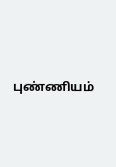புண்ணியம்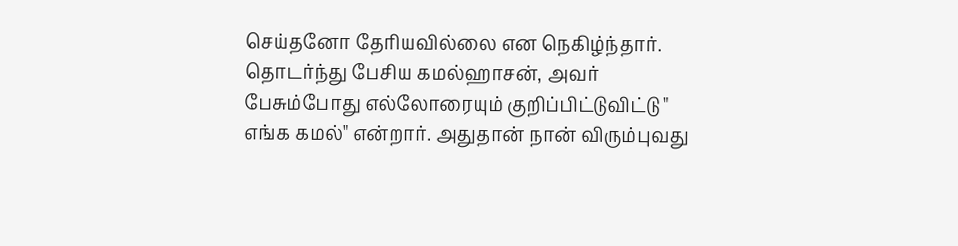செய்தனோ தேரியவில்லை என நெகிழ்ந்தார்.
தொடர்ந்து பேசிய கமல்ஹாசன், அவர் பேசும்போது எல்லோரையும் குறிப்பிட்டுவிட்டு " எங்க கமல்" என்றார். அதுதான் நான் விரும்புவது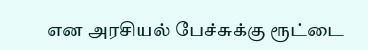என அரசியல் பேச்சுக்கு ரூட்டை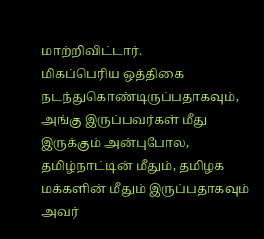மாற்றிவிட்டார்.
மிகப்பெரிய ஒத்திகை நடந்துகொண்டிருப்பதாகவும், அங்கு இருப்பவர்கள் மீது இருக்கும் அன்புபோல, தமிழ்நாட்டின் மீதும், தமிழக மக்களின் மீதும் இருப்பதாகவும் அவர்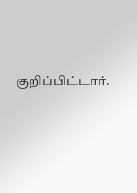குறிப்பிட்டார்.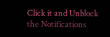Click it and Unblock the Notifications